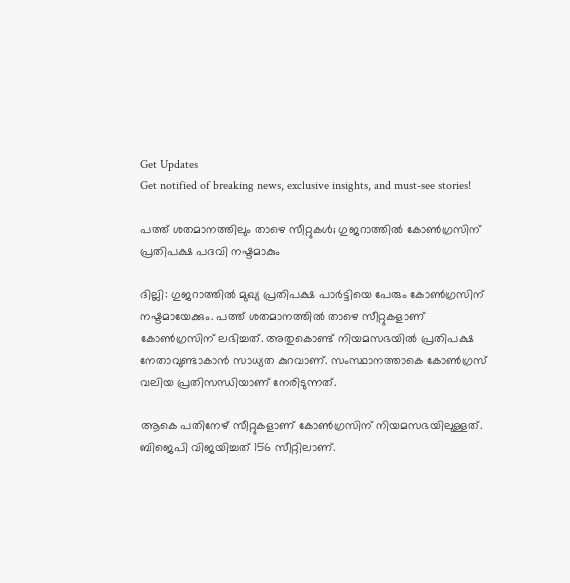Get Updates
Get notified of breaking news, exclusive insights, and must-see stories!

പത്ത് ശതമാനത്തിലും താഴെ സീറ്റുകള്‍; ഗുജറാത്തില്‍ കോണ്‍ഗ്രസിന് പ്രതിപക്ഷ പദവി നഷ്ടമാകും

ദില്ലി: ഗുജറാത്തില്‍ മുഖ്യ പ്രതിപക്ഷ പാര്‍ട്ടിയെ പേരും കോണ്‍ഗ്രസിന് നഷ്ടമായേക്കും. പത്ത് ശതമാനത്തില്‍ താഴെ സീറ്റുകളാണ് കോണ്‍ഗ്രസിന് ലഭിച്ചത്. അതുകൊണ്ട് നിയമസഭയില്‍ പ്രതിപക്ഷ നേതാവുണ്ടാകാന്‍ സാധ്യത കുറവാണ്. സംസ്ഥാനത്താകെ കോണ്‍ഗ്രസ് വലിയ പ്രതിസന്ധിയാണ് നേരിടുന്നത്.

ആകെ പതിനേഴ് സീറ്റുകളാണ് കോണ്‍ഗ്രസിന് നിയമസഭയിലുള്ളത്. ബിജെപി വിജയിച്ചത് 156 സീറ്റിലാണ്.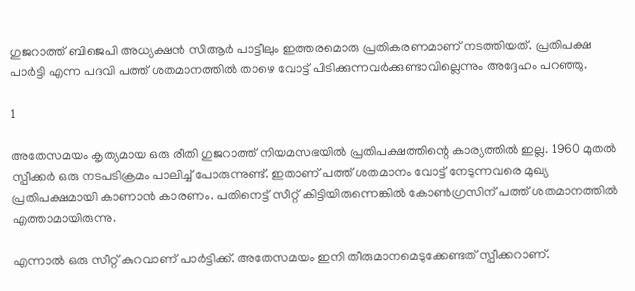ഗുജറാത്ത് ബിജെപി അധ്യക്ഷന്‍ സിആര്‍ പാട്ടീലും ഇത്തരമൊരു പ്രതികരണമാണ് നടത്തിയത്. പ്രതിപക്ഷ പാര്‍ട്ടി എന്ന പദവി പത്ത് ശതമാനത്തില്‍ താഴെ വോട്ട് പിടിക്കുന്നവര്‍ക്കുണ്ടാവില്ലെന്നും അദ്ദേഹം പറഞ്ഞു.

1

അതേസമയം കൃത്യമായ ഒരു രീതി ഗുജറാത്ത് നിയമസഭയില്‍ പ്രതിപക്ഷത്തിന്റെ കാര്യത്തില്‍ ഇല്ല. 1960 മുതല്‍ സ്പീക്കര്‍ ഒരു നടപടിക്രമം പാലിച്ച് പോരുന്നുണ്ട്. ഇതാണ് പത്ത് ശതമാനം വോട്ട് നേടുന്നവരെ മുഖ്യ പ്രതിപക്ഷമായി കാണാന്‍ കാരണം. പതിനെട്ട് സീറ്റ് കിട്ടിയിരുന്നെങ്കില്‍ കോണ്‍ഗ്രസിന് പത്ത് ശതമാനത്തില്‍ എത്താമായിരുന്നു.

എന്നാല്‍ ഒരു സീറ്റ് കുറവാണ് പാര്‍ട്ടിക്ക്. അതേസമയം ഇനി തീരുമാനമെടുക്കേണ്ടത് സ്പീക്കറാണ്.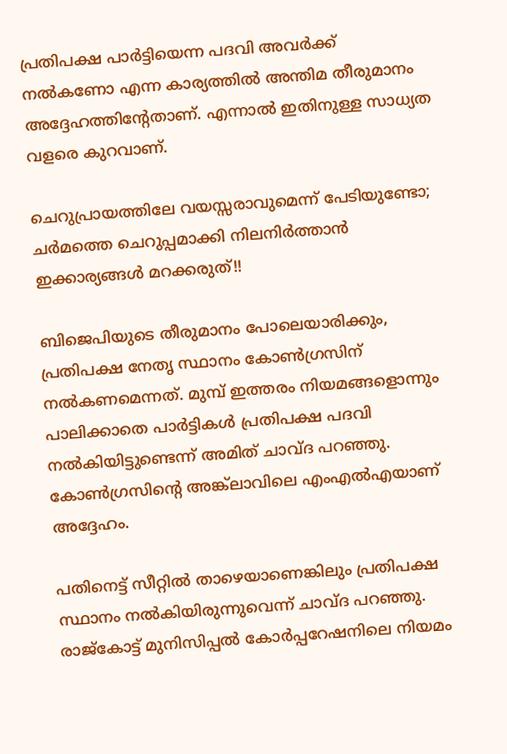പ്രതിപക്ഷ പാര്‍ട്ടിയെന്ന പദവി അവര്‍ക്ക് നല്‍കണോ എന്ന കാര്യത്തില്‍ അന്തിമ തീരുമാനം അദ്ദേഹത്തിന്റേതാണ്. എന്നാല്‍ ഇതിനുള്ള സാധ്യത വളരെ കുറവാണ്.

ചെറുപ്രായത്തിലേ വയസ്സരാവുമെന്ന് പേടിയുണ്ടോ; ചര്‍മത്തെ ചെറുപ്പമാക്കി നിലനിര്‍ത്താന്‍ ഇക്കാര്യങ്ങള്‍ മറക്കരുത്!!

ബിജെപിയുടെ തീരുമാനം പോലെയാരിക്കും, പ്രതിപക്ഷ നേതൃ സ്ഥാനം കോണ്‍ഗ്രസിന് നല്‍കണമെന്നത്. മുമ്പ് ഇത്തരം നിയമങ്ങളൊന്നും പാലിക്കാതെ പാര്‍ട്ടികള്‍ പ്രതിപക്ഷ പദവി നല്‍കിയിട്ടുണ്ടെന്ന് അമിത് ചാവ്ദ പറഞ്ഞു. കോണ്‍ഗ്രസിന്റെ അങ്ക്‌ലാവിലെ എംഎല്‍എയാണ് അദ്ദേഹം.

പതിനെട്ട് സീറ്റില്‍ താഴെയാണെങ്കിലും പ്രതിപക്ഷ സ്ഥാനം നല്‍കിയിരുന്നുവെന്ന് ചാവ്ദ പറഞ്ഞു. രാജ്‌കോട്ട് മുനിസിപ്പല്‍ കോര്‍പ്പറേഷനിലെ നിയമം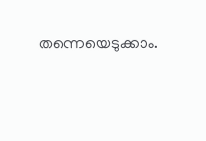തന്നെയെടുക്കാം.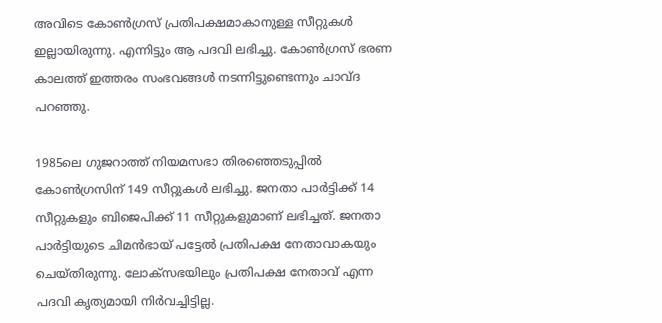അവിടെ കോണ്‍ഗ്രസ് പ്രതിപക്ഷമാകാനുള്ള സീറ്റുകള്‍ ഇല്ലായിരുന്നു. എന്നിട്ടും ആ പദവി ലഭിച്ചു. കോണ്‍ഗ്രസ് ഭരണ കാലത്ത് ഇത്തരം സംഭവങ്ങള്‍ നടന്നിട്ടുണ്ടെന്നും ചാവ്ദ പറഞ്ഞു.

1985ലെ ഗുജറാത്ത് നിയമസഭാ തിരഞ്ഞെടുപ്പില്‍ കോണ്‍ഗ്രസിന് 149 സീറ്റുകള്‍ ലഭിച്ചു. ജനതാ പാര്‍ട്ടിക്ക് 14 സീറ്റുകളും ബിജെപിക്ക് 11 സീറ്റുകളുമാണ് ലഭിച്ചത്. ജനതാ പാര്‍ട്ടിയുടെ ചിമന്‍ഭായ് പട്ടേല്‍ പ്രതിപക്ഷ നേതാവാകയും ചെയ്തിരുന്നു. ലോക്‌സഭയിലും പ്രതിപക്ഷ നേതാവ് എന്ന പദവി കൃത്യമായി നിര്‍വച്ചിട്ടില്ല.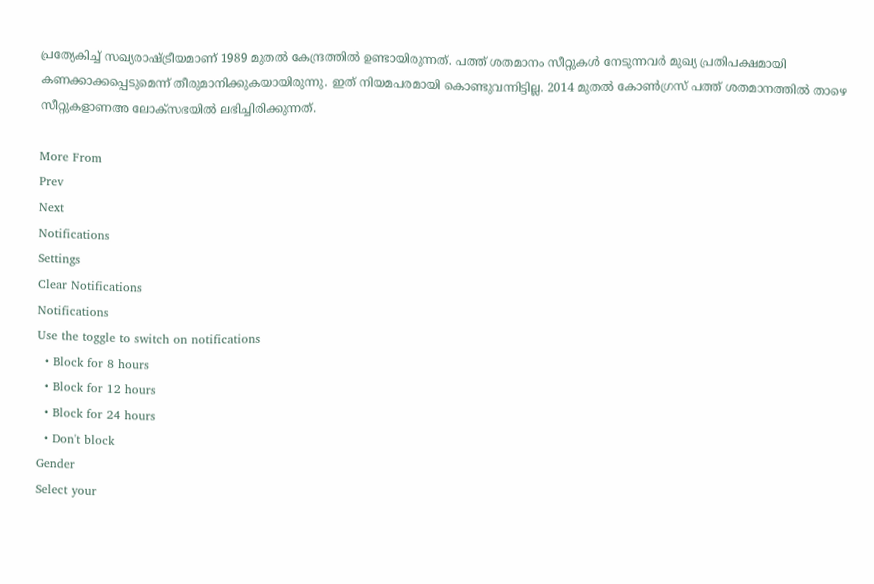പ്രത്യേകിച്ച് സഖ്യരാഷ്ട്രീയമാണ് 1989 മുതല്‍ കേന്ദ്രത്തില്‍ ഉണ്ടായിരുന്നത്. പത്ത് ശതമാനം സീറ്റുകള്‍ നേടുന്നവര്‍ മുഖ്യ പ്രതിപക്ഷമായി കണക്കാക്കപ്പെടുമെന്ന് തീരുമാനിക്കുകയായിരുന്നു. ഇത് നിയമപരമായി കൊണ്ടുവന്നിട്ടില്ല. 2014 മുതല്‍ കോണ്‍ഗ്രസ് പത്ത് ശതമാനത്തില്‍ താഴെ സീറ്റുകളാണഅ ലോക്‌സഭയില്‍ ലഭിച്ചിരിക്കുന്നത്.

More From
Prev
Next
Notifications
Settings
Clear Notifications
Notifications
Use the toggle to switch on notifications
  • Block for 8 hours
  • Block for 12 hours
  • Block for 24 hours
  • Don't block
Gender
Select your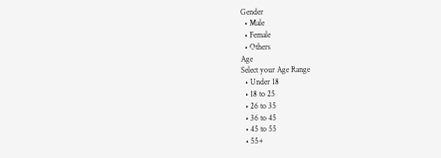Gender
  • Male
  • Female
  • Others
Age
Select your Age Range
  • Under 18
  • 18 to 25
  • 26 to 35
  • 36 to 45
  • 45 to 55
  • 55+